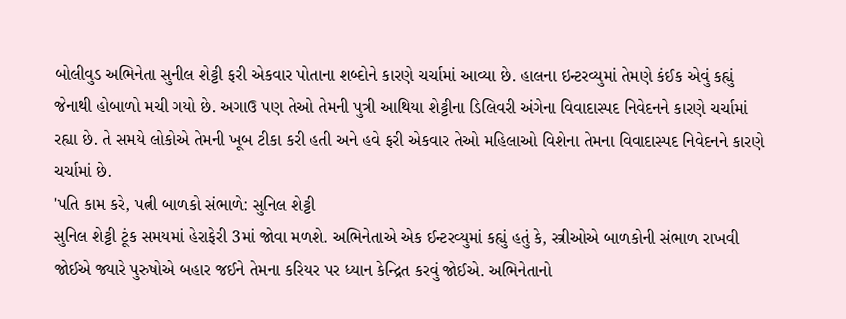બોલીવુડ અભિનેતા સુનીલ શેટ્ટી ફરી એકવાર પોતાના શબ્દોને કારણે ચર્ચામાં આવ્યા છે. હાલના ઇન્ટરવ્યુમાં તેમણે કંઈક એવું કહ્યું જેનાથી હોબાળો મચી ગયો છે. અગાઉ પણ તેઓ તેમની પુત્રી આથિયા શેટ્ટીના ડિલિવરી અંગેના વિવાદાસ્પદ નિવેદનને કારણે ચર્ચામાં રહ્યા છે. તે સમયે લોકોએ તેમની ખૂબ ટીકા કરી હતી અને હવે ફરી એકવાર તેઓ મહિલાઓ વિશેના તેમના વિવાદાસ્પદ નિવેદનને કારણે ચર્ચામાં છે.
'પતિ કામ કરે, પત્ની બાળકો સંભાળે: સુનિલ શેટ્ટી
સુનિલ શેટ્ટી ટૂંક સમયમાં હેરાફેરી 3માં જોવા મળશે. અભિનેતાએ એક ઈન્ટરવ્યુમાં કહ્યું હતું કે, સ્ત્રીઓએ બાળકોની સંભાળ રાખવી જોઈએ જ્યારે પુરુષોએ બહાર જઈને તેમના કરિયર પર ધ્યાન કેન્દ્રિત કરવું જોઈએ. અભિનેતાનો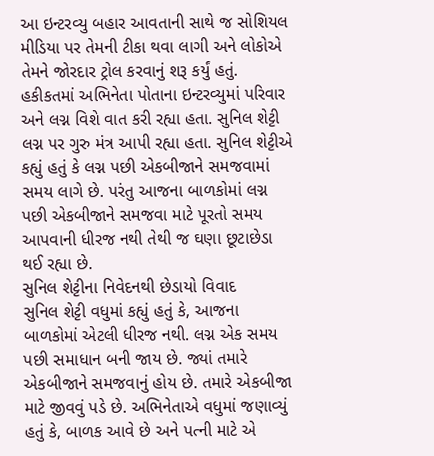આ ઇન્ટરવ્યુ બહાર આવતાની સાથે જ સોશિયલ મીડિયા પર તેમની ટીકા થવા લાગી અને લોકોએ તેમને જોરદાર ટ્રોલ કરવાનું શરૂ કર્યું હતું. હકીકતમાં અભિનેતા પોતાના ઇન્ટરવ્યુમાં પરિવાર અને લગ્ન વિશે વાત કરી રહ્યા હતા. સુનિલ શેટ્ટી લગ્ન પર ગુરુ મંત્ર આપી રહ્યા હતા. સુનિલ શેટ્ટીએ કહ્યું હતું કે લગ્ન પછી એકબીજાને સમજવામાં સમય લાગે છે. પરંતુ આજના બાળકોમાં લગ્ન પછી એકબીજાને સમજવા માટે પૂરતો સમય આપવાની ધીરજ નથી તેથી જ ઘણા છૂટાછેડા થઈ રહ્યા છે.
સુનિલ શેટ્ટીના નિવેદનથી છેડાયો વિવાદ
સુનિલ શેટ્ટી વધુમાં કહ્યું હતું કે, આજના બાળકોમાં એટલી ધીરજ નથી. લગ્ન એક સમય પછી સમાધાન બની જાય છે. જ્યાં તમારે એકબીજાને સમજવાનું હોય છે. તમારે એકબીજા માટે જીવવું પડે છે. અભિનેતાએ વધુમાં જણાવ્યું હતું કે, બાળક આવે છે અને પત્ની માટે એ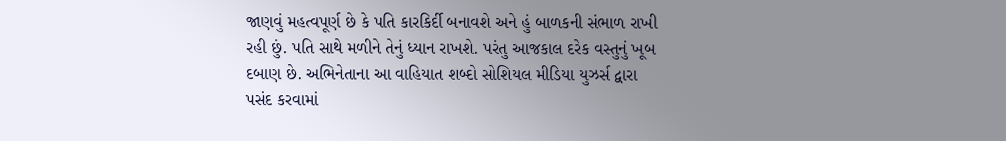જાણવું મહત્વપૂર્ણ છે કે પતિ કારકિર્દી બનાવશે અને હું બાળકની સંભાળ રાખી રહી છું. પતિ સાથે મળીને તેનું ધ્યાન રાખશે. પરંતુ આજકાલ દરેક વસ્તુનું ખૂબ દબાણ છે. અભિનેતાના આ વાહિયાત શબ્દો સોશિયલ મીડિયા યુઝર્સ દ્વારા પસંદ કરવામાં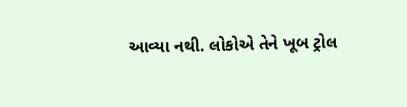આવ્યા નથી. લોકોએ તેને ખૂબ ટ્રોલ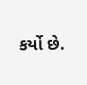કર્યો છે.